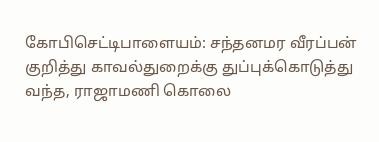கோபிசெட்டிபாளையம்: சந்தனமர வீரப்பன் குறித்து காவல்துறைக்கு துப்புக்கொடுத்து வந்த, ராஜாமணி கொலை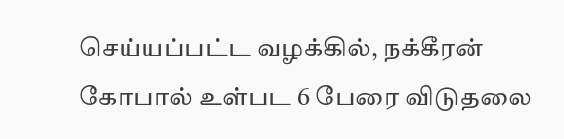செய்யப்பட்ட வழக்கில், நக்கீரன் கோபால் உள்பட 6 பேரை விடுதலை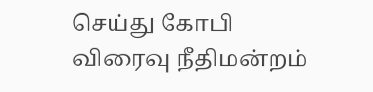செய்து கோபி விரைவு நீதிமன்றம்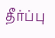தீர்ப்பு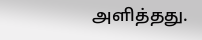அளித்தது.